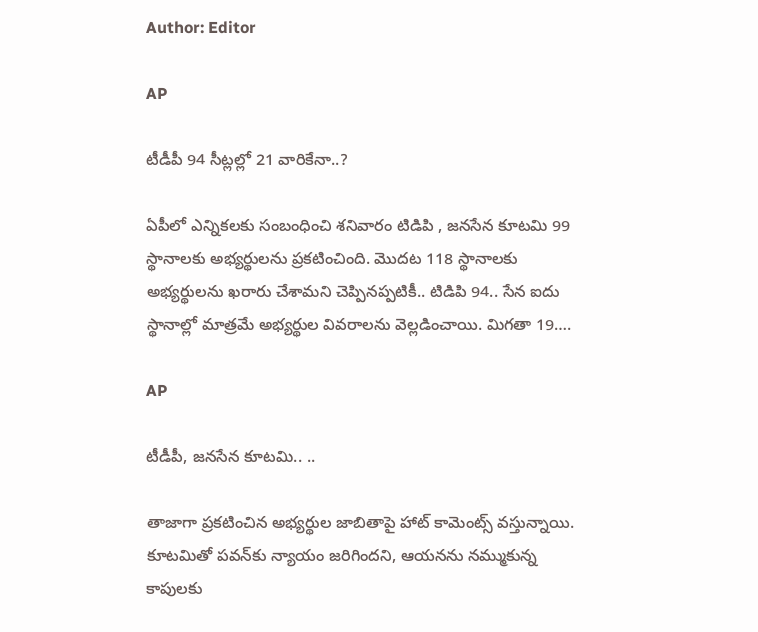Author: Editor

AP

టీడీపీ 94 సీట్లల్లో 21 వారికేనా..?

ఏపీలో ఎన్నికలకు సంబంధించి శనివారం టిడిపి , జనసేన కూటమి 99 స్థానాలకు అభ్యర్థులను ప్రకటించింది. మొదట 118 స్థానాలకు అభ్యర్థులను ఖరారు చేశామని చెప్పినప్పటికీ.. టిడిపి 94.. సేన ఐదు స్థానాల్లో మాత్రమే అభ్యర్థుల వివరాలను వెల్లడించాయి. మిగతా 19….

AP

టీడీపీ, జనసేన కూటమి.. ..

తాజాగా ప్రకటించిన అభ్యర్థుల జాబితాపై హాట్‌ కామెంట్స్‌ వస్తున్నాయి. కూటమితో పవన్‌కు న్యాయం జరిగిందని, ఆయనను నమ్ముకున్న కాపులకు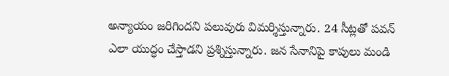అన్యాయం జరిగిందని పలువురు విమర్శిస్తున్నారు. 24 సీట్లతో పవన్‌ ఎలా యుద్ధం చేస్తాడని ప్రశ్నిస్తున్నారు. జన సేనానిపై కాపులు మండి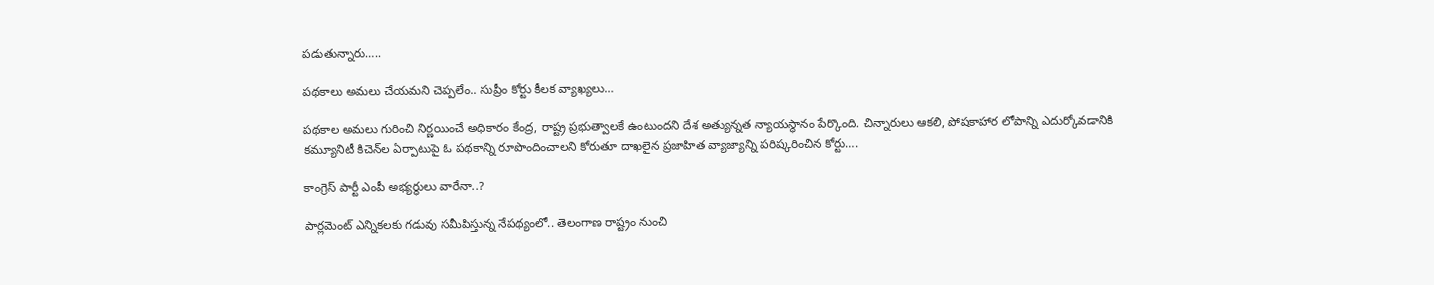పడుతున్నారు…..

పథకాలు అమలు చేయమని చెప్పలేం.. సుప్రీం కోర్టు కీలక వ్యాఖ్యలు…

పథకాల అమలు గురించి నిర్ణయించే అధికారం కేంద్ర, రాష్ట్ర ప్రభుత్వాలకే ఉంటుందని దేశ అత్యున్నత న్యాయస్థానం పేర్కొంది. చిన్నారులు ఆకలి, పోషకాహార లోపాన్ని ఎదుర్కోవడానికి కమ్యూనిటీ కిచెన్‌‌ల ఏర్పాటుపై ఓ పథకాన్ని రూపొందించాలని కోరుతూ దాఖలైన ప్రజాహిత వ్యాజ్యాన్ని పరిష్కరించిన కోర్టు….

కాంగ్రెస్ పార్టీ ఎంపీ అభ్యర్థులు వారేనా..?

పార్లమెంట్ ఎన్నికలకు గడువు సమీపిస్తున్న నేపథ్యంలో.. తెలంగాణ రాష్ట్రం నుంచి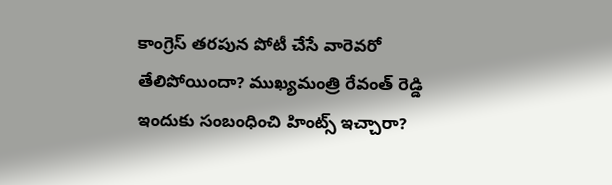కాంగ్రెస్ తరపున పోటీ చేసే వారెవరో తేలిపోయిందా? ముఖ్యమంత్రి రేవంత్ రెడ్డి ఇందుకు సంబంధించి హింట్స్ ఇచ్చారా?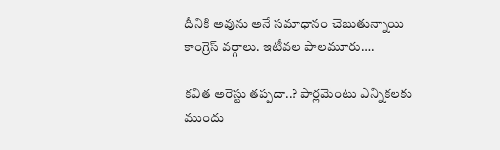దీనికి అవును అనే సమాధానం చెబుతున్నాయి కాంగ్రెస్ వర్గాలు. ఇటీవల పాలమూరు….

కవిత అరెస్టు తప్పదా..? పార్లమెంటు ఎన్నికలకు ముందు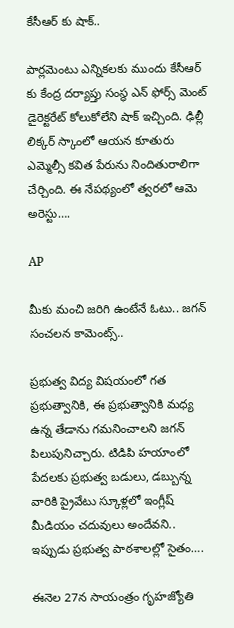కేసీఆర్ కు షాక్..

పార్లమెంటు ఎన్నికలకు ముందు కేసీఆర్ కు కేంద్ర దర్యాప్తు సంస్థ ఎన్ ఫోర్స్ మెంట్ డైరెక్టరేట్ కోలుకోలేని షాక్ ఇచ్చింది. ఢిల్లీ లిక్కర్ స్కాంలో ఆయన కూతురు ఎమ్మెల్సీ కవిత పేరును నిందితురాలిగా చేర్చింది. ఈ నేపథ్యంలో త్వరలో ఆమె అరెస్టు….

AP

మీకు మంచి జరిగి ఉంటేనే ఓటు.. జగన్ సంచలన కామెంట్స్..

ప్రభుత్వ విద్య విషయంలో గత ప్రభుత్వానికి, ఈ ప్రభుత్వానికి మధ్య ఉన్న తేడాను గమనించాలని జగన్ పిలుపునిచ్చారు. టిడిపి హయాంలో పేదలకు ప్రభుత్వ బడులు, డబ్బున్న వారికి ప్రైవేటు స్కూళ్లలో ఇంగ్లీష్ మీడియం చదువులు అందేవని.. ఇప్పుడు ప్రభుత్వ పాఠశాలల్లో సైతం….

ఈనెల 27న సాయంత్రం గృహజ్యోతి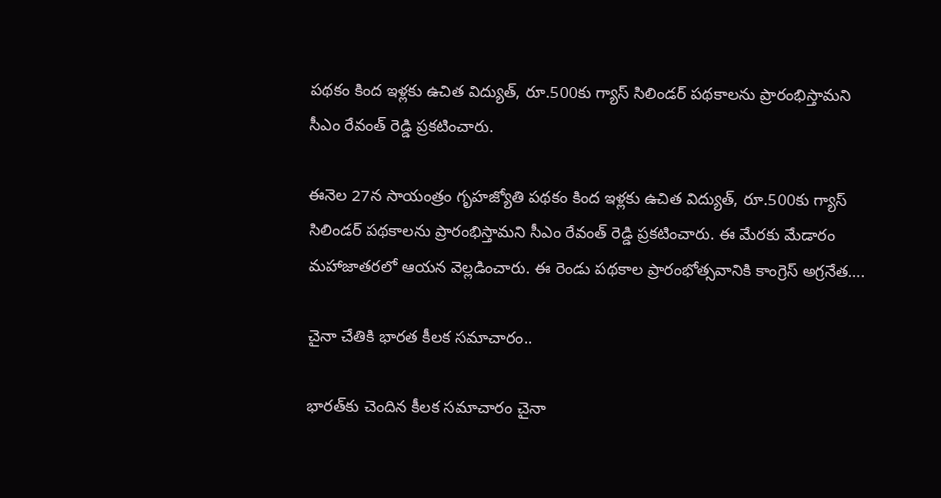పథకం కింద ఇళ్లకు ఉచిత విద్యుత్‌, రూ.500కు గ్యాస్‌ సిలిండర్‌ పథకాలను ప్రారంభిస్తామని సీఎం రేవంత్ రెడ్డి ప్రకటించారు.

ఈనెల 27న సాయంత్రం గృహజ్యోతి పథకం కింద ఇళ్లకు ఉచిత విద్యుత్‌, రూ.500కు గ్యాస్‌ సిలిండర్‌ పథకాలను ప్రారంభిస్తామని సీఎం రేవంత్ రెడ్డి ప్రకటించారు. ఈ మేరకు మేడారం మహాజాతరలో ఆయన వెల్లడించారు. ఈ రెండు పథకాల ప్రారంభోత్సవానికి కాంగ్రెస్ అగ్రనేత….

చైనా చేతికి భారత కీలక సమాచారం..

భారత్‌కు చెందిన కీలక సమాచారం చైనా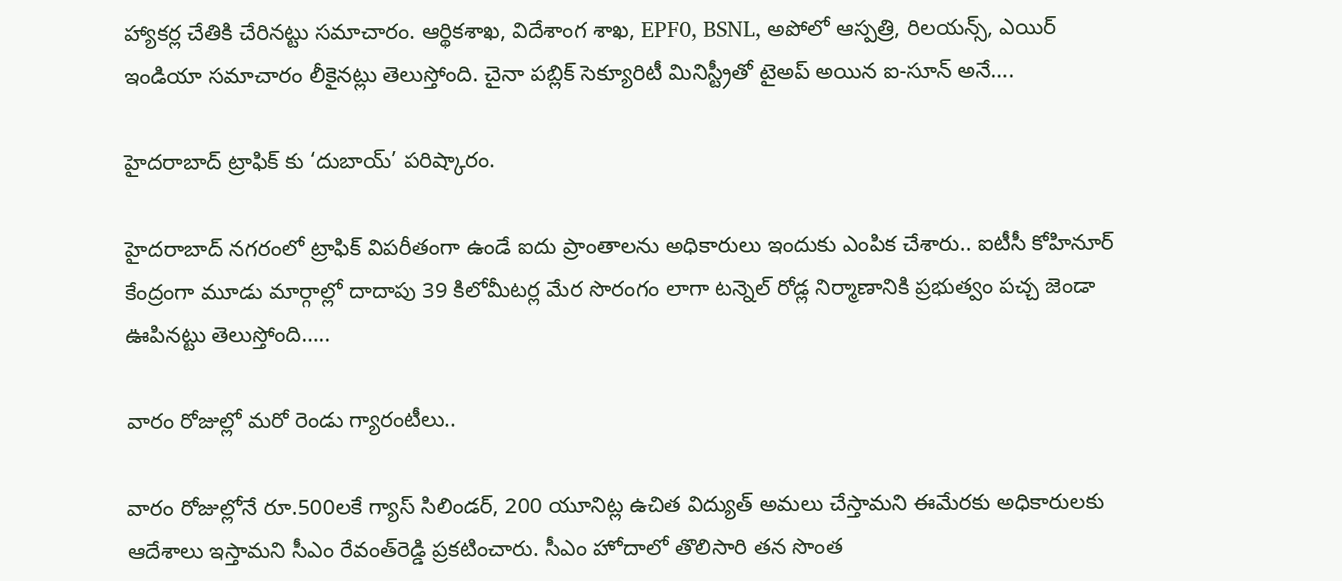హ్యాకర్ల చేతికి చేరినట్టు సమాచారం. ఆర్థికశాఖ, విదేశాంగ శాఖ, EPF0, BSNL, అపోలో ఆస్పత్రి, రిలయన్స్, ఎయిర్ ఇండియా సమాచారం లీకైనట్లు తెలుస్తోంది. చైనా పబ్లిక్ సెక్యూరిటీ మినిస్ట్రీతో టైఅప్ అయిన ఐ-సూన్ అనే….

హైదరాబాద్ ట్రాఫిక్ కు ‘దుబాయ్’ పరిష్కారం.

హైదరాబాద్ నగరంలో ట్రాఫిక్ విపరీతంగా ఉండే ఐదు ప్రాంతాలను అధికారులు ఇందుకు ఎంపిక చేశారు.. ఐటీసీ కోహినూర్ కేంద్రంగా మూడు మార్గాల్లో దాదాపు 39 కిలోమీటర్ల మేర సొరంగం లాగా టన్నెల్ రోడ్ల నిర్మాణానికి ప్రభుత్వం పచ్చ జెండా ఊపినట్టు తెలుస్తోంది…..

వారం రోజుల్లో మరో రెండు గ్యారంటీలు..

వారం రోజుల్లోనే రూ.500లకే గ్యాస్‌ సిలిండర్, 200 యూనిట్ల ఉచిత విద్యుత్‌ అమలు చేస్తామని ఈమేరకు అధికారులకు ఆదేశాలు ఇస్తామని సీఎం రేవంత్‌రెడ్డి ప్రకటించారు. సీఎం హోదాలో తొలిసారి తన సొంత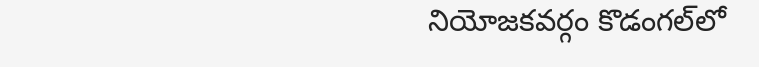నియోజకవర్గం కొడంగల్‌లో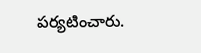పర్యటించారు.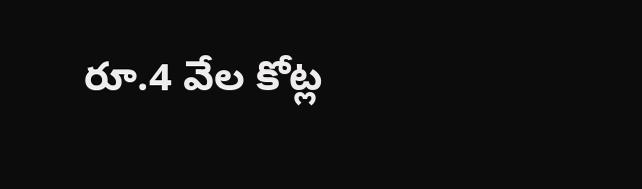రూ.4 వేల కోట్ల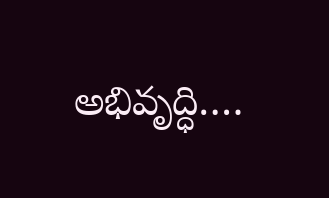అభివృద్ధి….